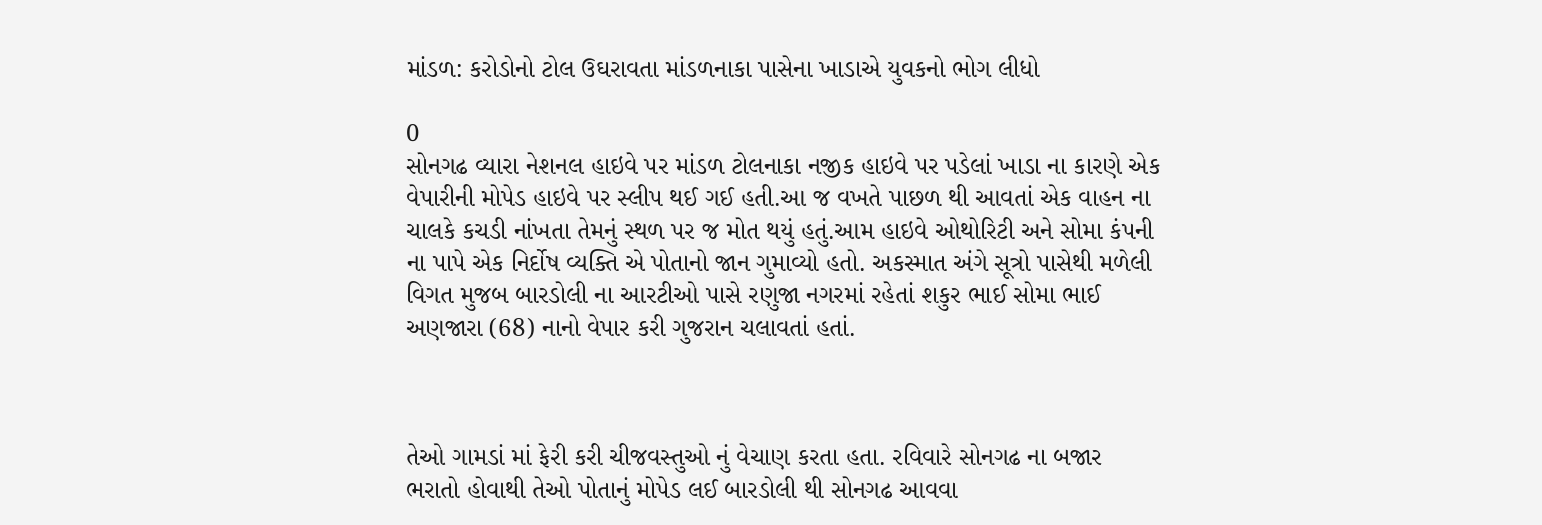માંડળ: કરોડોનો ટોલ ઉઘરાવતા માંડળનાકા પાસેના ખાડાએ યુવકનો ભોગ લીધો

0
સોનગઢ વ્યારા નેશનલ હાઇવે પર માંડળ ટોલનાકા નજીક હાઇવે પર પડેલાં ખાડા ના કારણે એક વેપારીની મોપેડ હાઇવે પર સ્લીપ થઈ ગઈ હતી.આ જ વખતે પાછળ થી આવતાં એક વાહન ના ચાલકે કચડી નાંખતા તેમનું સ્થળ પર જ મોત થયું હતું.આમ હાઇવે ઓથોરિટી અને સોમા કંપની ના પાપે એક નિર્દોષ વ્યક્તિ એ પોતાનો જાન ગુમાવ્યો હતો. અકસ્માત અંગે સૂત્રો પાસેથી મળેલી વિગત મુજબ બારડોલી ના આરટીઓ પાસે રણુજા નગરમાં રહેતાં શકુર ભાઈ સોમા ભાઈ અણજારા (68) નાનો વેપાર કરી ગુજરાન ચલાવતાં હતાં.



તેઓ ગામડાં માં ફેરી કરી ચીજવસ્તુઓ નું વેચાણ કરતા હતા. રવિવારે સોનગઢ ના બજાર ભરાતો હોવાથી તેઓ પોતાનું મોપેડ લઈ બારડોલી થી સોનગઢ આવવા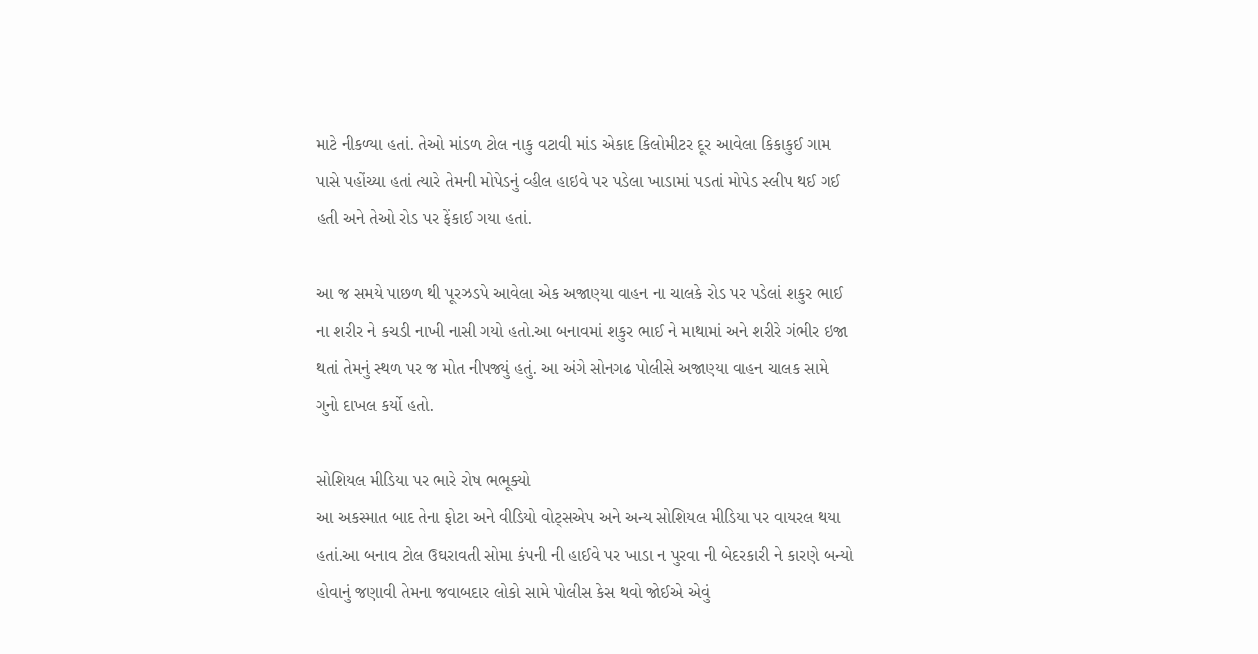માટે નીકળ્યા હતાં. તેઓ માંડળ ટોલ નાકુ વટાવી માંડ એકાદ કિલોમીટર દૂર આવેલા કિકાકુઈ ગામ પાસે પહોંચ્યા હતાં ત્યારે તેમની મોપેડનું વ્હીલ હાઇવે પર પડેલા ખાડામાં પડતાં મોપેડ સ્લીપ થઈ ગઈ હતી અને તેઓ રોડ પર ફેંકાઈ ગયા હતાં.

આ જ સમયે પાછળ થી પૂરઝડપે આવેલા એક અજાણ્યા વાહન ના ચાલકે રોડ પર પડેલાં શકુર ભાઈ ના શરીર ને કચડી નાખી નાસી ગયો હતો.આ બનાવમાં શકુર ભાઈ ને માથામાં અને શરીરે ગંભીર ઇજા થતાં તેમનું સ્થળ પર જ મોત નીપજ્યું હતું. આ અંગે સોનગઢ પોલીસે અજાણ્યા વાહન ચાલક સામે ગુનો દાખલ કર્યો હતો.

સોશિયલ મીડિયા પર ભારે રોષ ભભૂક્યો
આ અકસ્માત બાદ તેના ફોટા અને વીડિયો વોટ્સએપ અને અન્ય સોશિયલ મીડિયા પર વાયરલ થયા હતાં.આ બનાવ ટોલ ઉઘરાવતી સોમા કંપની ની હાઈવે પર ખાડા ન પુરવા ની બેદરકારી ને કારણે બન્યો હોવાનું જણાવી તેમના જવાબદાર લોકો સામે પોલીસ કેસ થવો જોઈએ એવું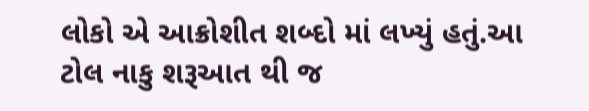લોકો એ આક્રોશીત શબ્દો માં લખ્યું હતું.આ ટોલ નાકુ શરૂઆત થી જ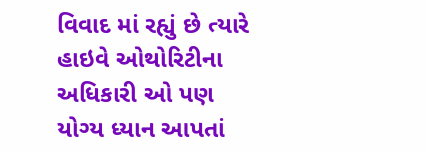વિવાદ માં રહ્યું છે ત્યારે હાઇવે ઓથોરિટીના અધિકારી ઓ પણ યોગ્ય ધ્યાન આપતાં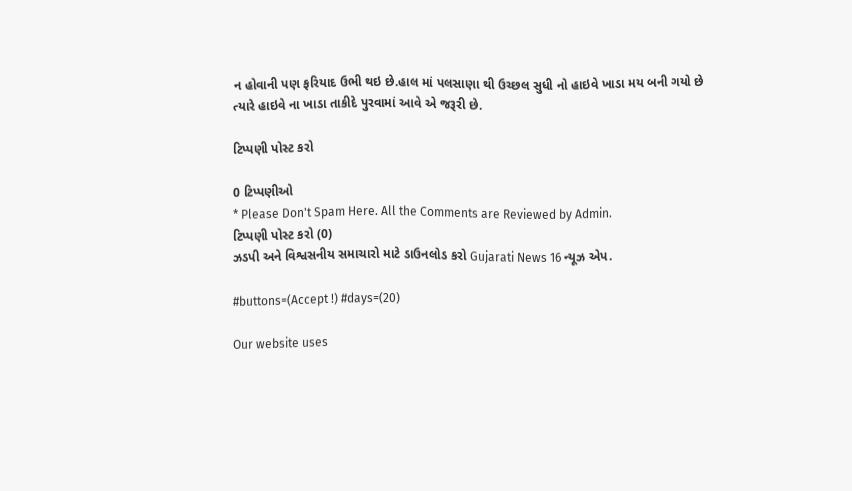ન હોવાની પણ ફરિયાદ ઉભી થઇ છે.હાલ માં પલસાણા થી ઉચ્છલ સુધી નો હાઇવે ખાડા મય બની ગયો છે ત્યારે હાઇવે ના ખાડા તાકીદે પુરવામાં આવે એ જરૂરી છે.

ટિપ્પણી પોસ્ટ કરો

0 ટિપ્પણીઓ
* Please Don't Spam Here. All the Comments are Reviewed by Admin.
ટિપ્પણી પોસ્ટ કરો (0)
ઝડપી અને વિશ્વસનીય સમાચારો માટે ડાઉનલોડ કરો Gujarati News 16 ન્યૂઝ એપ.

#buttons=(Accept !) #days=(20)

Our website uses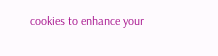cookies to enhance your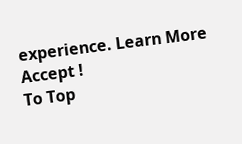experience. Learn More
Accept !
To Top